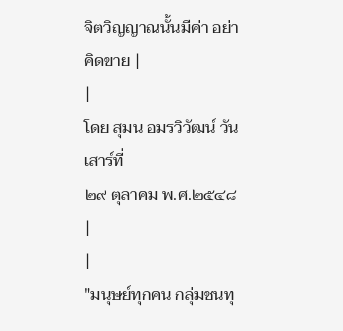จิตวิญญาณนั้นมีค่า อย่าคิดขาย |
|
โดย สุมน อมรวิวัฒน์ วันเสาร์ที่
๒๙ ตุลาคม พ.ศ.๒๕๔๘
|
|
"มนุษย์ทุกคน กลุ่มชนทุ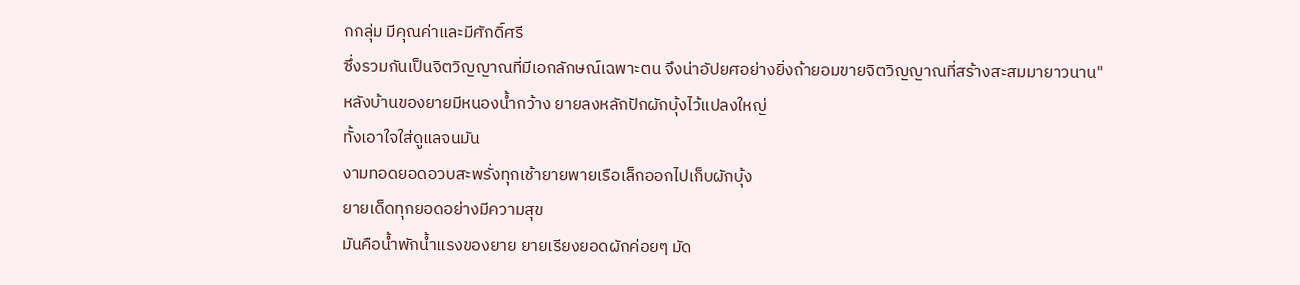กกลุ่ม มีคุณค่าและมีศักดิ์ศรี
ซึ่งรวมกันเป็นจิตวิญญาณที่มีเอกลักษณ์เฉพาะตน จึงน่าอัปยศอย่างยิ่งถ้ายอมขายจิตวิญญาณที่สร้างสะสมมายาวนาน"
หลังบ้านของยายมีหนองน้ำกว้าง ยายลงหลักปักผักบุ้งไว้แปลงใหญ่
ทั้งเอาใจใส่ดูแลจนมัน
งามทอดยอดอวบสะพรั่งทุกเช้ายายพายเรือเล็กออกไปเก็บผักบุ้ง
ยายเด็ดทุกยอดอย่างมีความสุข
มันคือน้ำพักน้ำแรงของยาย ยายเรียงยอดผักค่อยๆ มัด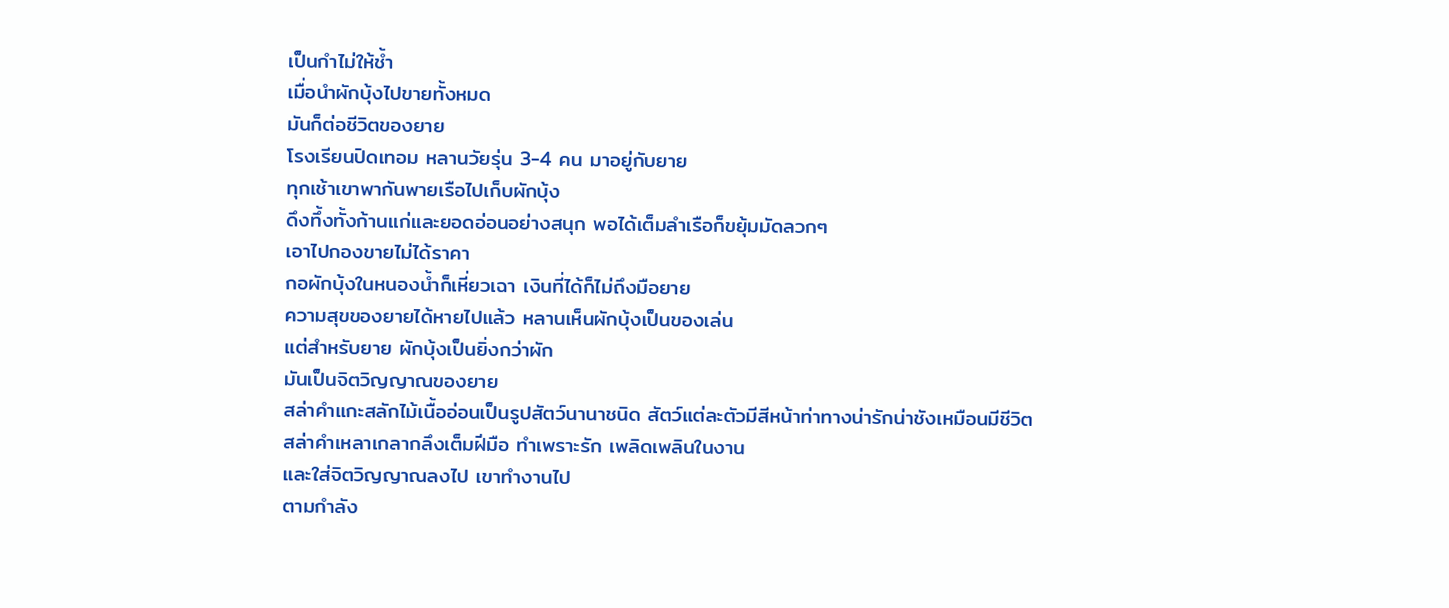เป็นกำไม่ให้ช้ำ
เมื่อนำผักบุ้งไปขายทั้งหมด
มันก็ต่อชีวิตของยาย
โรงเรียนปิดเทอม หลานวัยรุ่น 3-4 คน มาอยู่กับยาย
ทุกเช้าเขาพากันพายเรือไปเก็บผักบุ้ง
ดึงทึ้งทั้งก้านแก่และยอดอ่อนอย่างสนุก พอได้เต็มลำเรือก็ขยุ้มมัดลวกๆ
เอาไปกองขายไม่ได้ราคา
กอผักบุ้งในหนองน้ำก็เหี่ยวเฉา เงินที่ได้ก็ไม่ถึงมือยาย
ความสุขของยายได้หายไปแล้ว หลานเห็นผักบุ้งเป็นของเล่น
แต่สำหรับยาย ผักบุ้งเป็นยิ่งกว่าผัก
มันเป็นจิตวิญญาณของยาย
สล่าคำแกะสลักไม้เนื้ออ่อนเป็นรูปสัตว์นานาชนิด สัตว์แต่ละตัวมีสีหน้าท่าทางน่ารักน่าชังเหมือนมีชีวิต
สล่าคำเหลาเกลากลึงเต็มฝีมือ ทำเพราะรัก เพลิดเพลินในงาน
และใส่จิตวิญญาณลงไป เขาทำงานไป
ตามกำลัง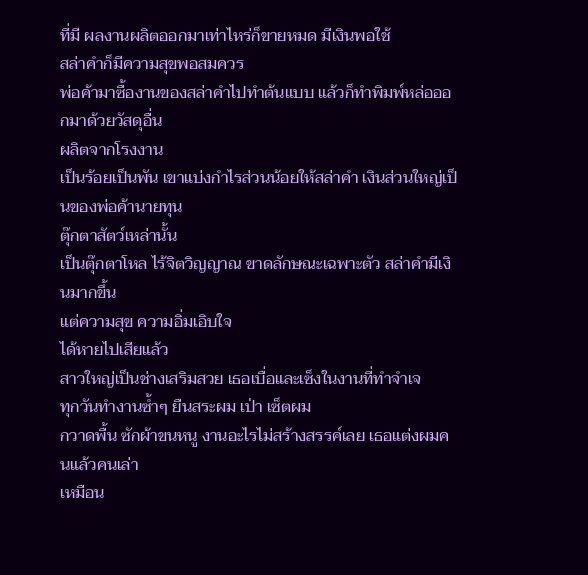ที่มี ผลงานผลิตออกมาเท่าไหร่ก็ขายหมด มีเงินพอใช้
สล่าคำก็มีความสุขพอสมควร
พ่อค้ามาซื้องานของสล่าคำไปทำต้นแบบ แล้วก็ทำพิมพ์หล่อออกมาด้วยวัสดุอื่น
ผลิตจากโรงงาน
เป็นร้อยเป็นพัน เขาแบ่งกำไรส่วนน้อยให้สล่าคำ เงินส่วนใหญ่เป็นของพ่อค้านายทุน
ตุ๊กตาสัตว์เหล่านั้น
เป็นตุ๊กตาโหล ไร้จิตวิญญาณ ขาดลักษณะเฉพาะตัว สล่าคำมีเงินมากขึ้น
แต่ความสุข ความอิ่มเอิบใจ
ได้หายไปเสียแล้ว
สาวใหญ่เป็นช่างเสริมสวย เธอเบื่อและเซ็งในงานที่ทำจำเจ
ทุกวันทำงานซ้ำๆ ยืนสระผม เป่า เซ็ตผม
กวาดพื้น ซักผ้าขนหนู งานอะไรไม่สร้างสรรค์เลย เธอแต่งผมคนแล้วคนเล่า
เหมือน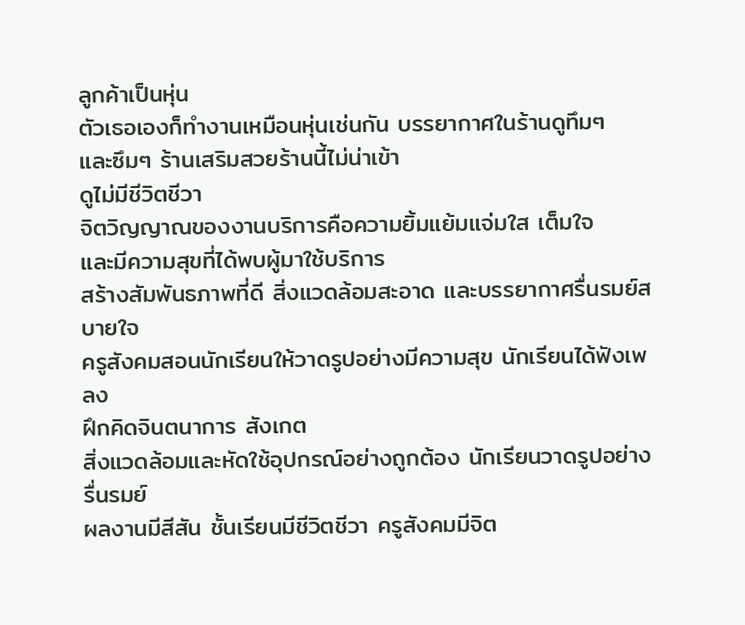ลูกค้าเป็นหุ่น
ตัวเธอเองก็ทำงานเหมือนหุ่นเช่นกัน บรรยากาศในร้านดูทึมๆ
และซึมๆ ร้านเสริมสวยร้านนี้ไม่น่าเข้า
ดูไม่มีชีวิตชีวา
จิตวิญญาณของงานบริการคือความยิ้มแย้มแจ่มใส เต็มใจ
และมีความสุขที่ได้พบผู้มาใช้บริการ
สร้างสัมพันธภาพที่ดี สิ่งแวดล้อมสะอาด และบรรยากาศรื่นรมย์สบายใจ
ครูสังคมสอนนักเรียนให้วาดรูปอย่างมีความสุข นักเรียนได้ฟังเพลง
ฝึกคิดจินตนาการ สังเกต
สิ่งแวดล้อมและหัดใช้อุปกรณ์อย่างถูกต้อง นักเรียนวาดรูปอย่างรื่นรมย์
ผลงานมีสีสัน ชั้นเรียนมีชีวิตชีวา ครูสังคมมีจิต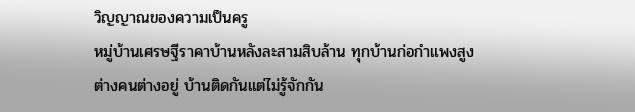วิญญาณของความเป็นครู
หมู่บ้านเศรษฐีราคาบ้านหลังละสามสิบล้าน ทุกบ้านก่อกำแพงสูง
ต่างคนต่างอยู่ บ้านติดกันแต่ไม่รู้จักกัน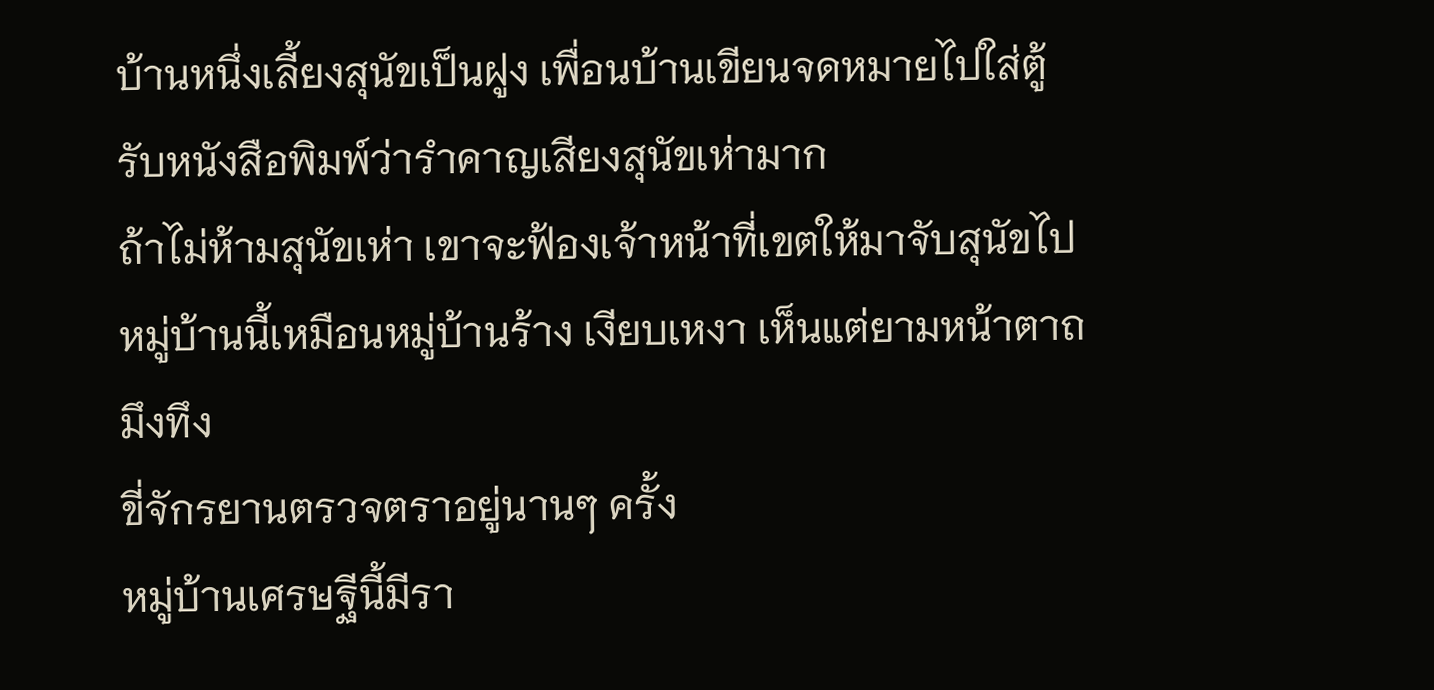บ้านหนึ่งเลี้ยงสุนัขเป็นฝูง เพื่อนบ้านเขียนจดหมายไปใส่ตู้รับหนังสือพิมพ์ว่ารำคาญเสียงสุนัขเห่ามาก
ถ้าไม่ห้ามสุนัขเห่า เขาจะฟ้องเจ้าหน้าที่เขตให้มาจับสุนัขไป
หมู่บ้านนี้เหมือนหมู่บ้านร้าง เงียบเหงา เห็นแต่ยามหน้าตาถมึงทึง
ขี่จักรยานตรวจตราอยู่นานๆ ครั้ง
หมู่บ้านเศรษฐีนี้มีรา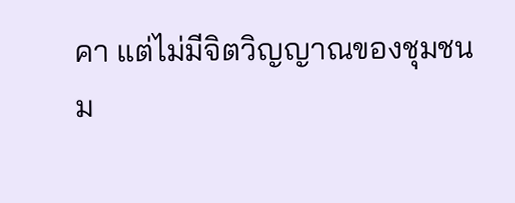คา แต่ไม่มีจิตวิญญาณของชุมชน
ม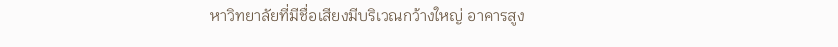หาวิทยาลัยที่มีชื่อเสียงมีบริเวณกว้างใหญ่ อาคารสูง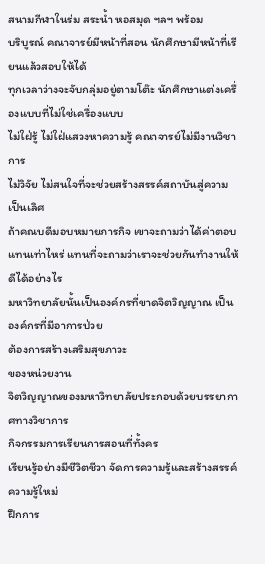สนามกีฬาในร่ม สระน้ำ หอสมุด ฯลฯ พร้อม
บริบูรณ์ คณาจารย์มีหน้าที่สอน นักศึกษามีหน้าที่เรียนแล้วสอบให้ได้
ทุกเวลาว่างจะจับกลุ่มอยู่ตามโต๊ะ นักศึกษาแต่งเครื่องแบบที่ไม่ใช่เครื่องแบบ
ไม่ใฝ่รู้ ไม่ใฝ่แสวงหาความรู้ คณาจารย์ไม่มีงานวิชาการ
ไม่วิจัย ไม่สนใจที่จะช่วยสร้างสรรค์สถาบันสู่ความเป็นเลิศ
ถ้าคณบดีมอบหมายภารกิจ เขาจะถามว่าได้ค่าตอบ
แทนเท่าไหร่ แทนที่จะถามว่าเราจะช่วยกันทำงานให้ดีได้อย่างไร
มหาวิทยาลัยนั้นเป็นองค์กรที่ขาดจิตวิญญาณ เป็นองค์กรที่มีอาการป่วย
ต้องการสร้างเสริมสุขภาวะ
ของหน่วยงาน
จิตวิญญาณของมหาวิทยาลัยประกอบด้วยบรรยากาศทางวิชาการ
กิจกรรมการเรียนการสอนที่ทั้งคร
เรียนรู้อย่างมีชีวิตชีวา จัดการความรู้และสร้างสรรค์ความรู้ใหม่
ฝึกการ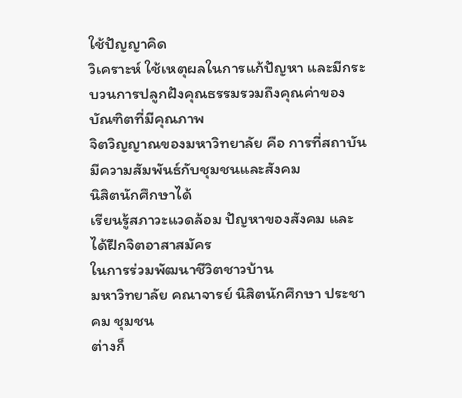ใช้ปัญญาคิด
วิเคราะห์ ใช้เหตุผลในการแก้ปัญหา และมีกระบวนการปลูกฝังคุณธรรมรวมถึงคุณค่าของบัณฑิตที่มีคุณภาพ
จิตวิญญาณของมหาวิทยาลัย คือ การที่สถาบันมีความสัมพันธ์กับชุมชนและสังคม
นิสิตนักศึกษาได้
เรียนรู้สภาวะแวดล้อม ปัญหาของสังคม และได้ฝึกจิตอาสาสมัคร
ในการร่วมพัฒนาชีวิตชาวบ้าน
มหาวิทยาลัย คณาจารย์ นิสิตนักศึกษา ประชาคม ชุมชน
ต่างก็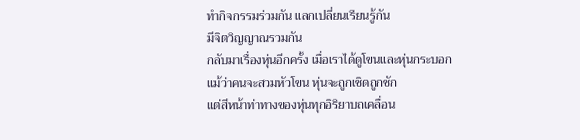ทำกิจกรรมร่วมกัน แลกเปลี่ยนเรียนรู้กัน
มีจิตวิญญาณรวมกัน
กลับมาเรื่องหุ่นอีกครั้ง เมื่อเราได้ดูโขนและหุ่นกระบอก
แม้ว่าคนจะสวมหัวโขน หุ่นจะถูกเชิดถูกชัก
แต่สีหน้าท่าทางของหุ่นทุกอิริยาบถเคลื่อน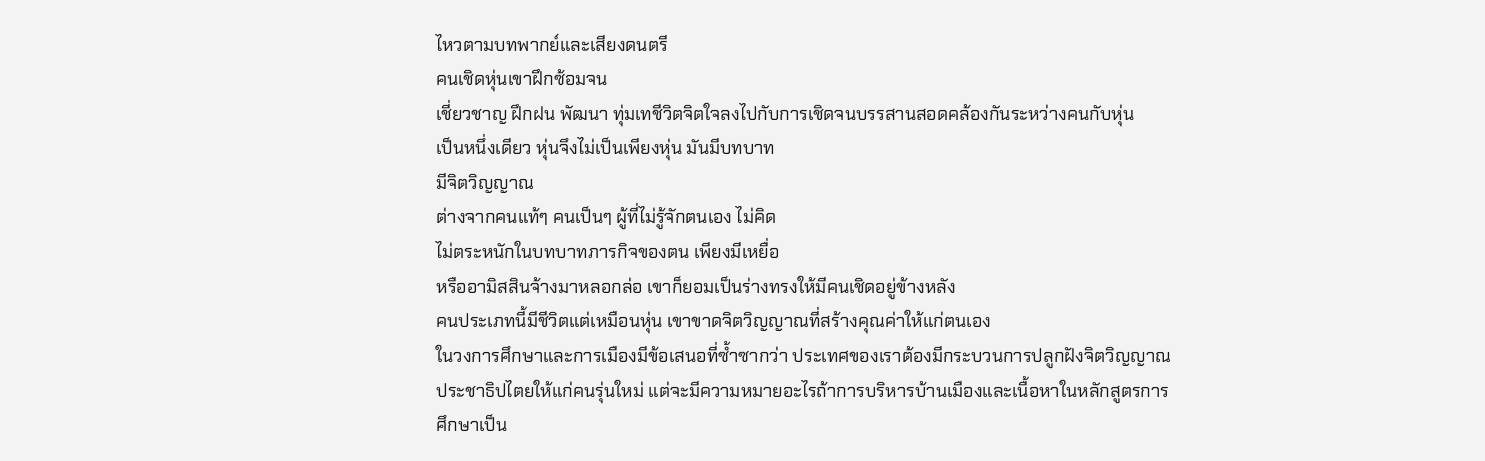ไหวตามบทพากย์และเสียงดนตรี
คนเชิดหุ่นเขาฝึกซ้อมจน
เชี่ยวชาญ ฝึกฝน พัฒนา ทุ่มเทชีวิตจิตใจลงไปกับการเชิดจนบรรสานสอดคล้องกันระหว่างคนกับหุ่น
เป็นหนึ่งเดียว หุ่นจึงไม่เป็นเพียงหุ่น มันมีบทบาท
มีจิตวิญญาณ
ต่างจากคนแท้ๆ คนเป็นๆ ผู้ที่ไม่รู้จักตนเอง ไม่คิด
ไม่ตระหนักในบทบาทภารกิจของตน เพียงมีเหยื่อ
หรืออามิสสินจ้างมาหลอกล่อ เขาก็ยอมเป็นร่างทรงให้มีคนเชิดอยู่ข้างหลัง
คนประเภทนี้มีชีวิตแต่เหมือนหุ่น เขาขาดจิตวิญญาณที่สร้างคุณค่าให้แก่ตนเอง
ในวงการศึกษาและการเมืองมีข้อเสนอที่ซ้ำซากว่า ประเทศของเราต้องมีกระบวนการปลูกฝังจิตวิญญาณ
ประชาธิปไตยให้แก่คนรุ่นใหม่ แต่จะมีความหมายอะไรถ้าการบริหารบ้านเมืองและเนื้อหาในหลักสูตรการ
ศึกษาเป็น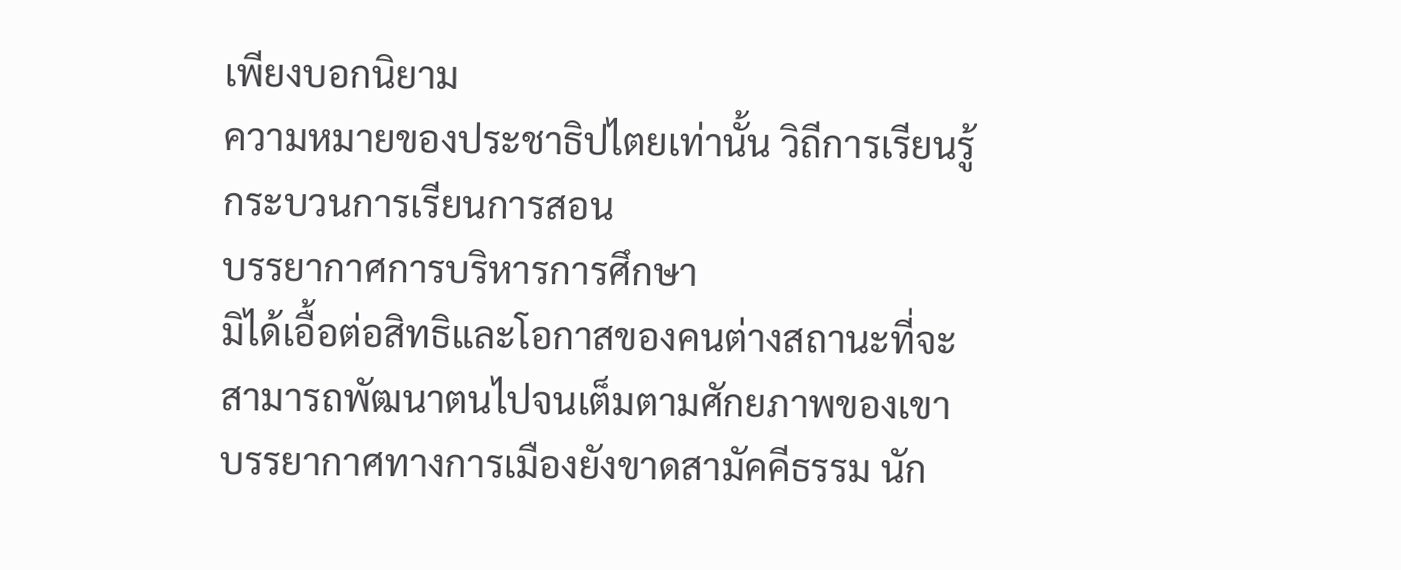เพียงบอกนิยาม
ความหมายของประชาธิปไตยเท่านั้น วิถีการเรียนรู้ กระบวนการเรียนการสอน
บรรยากาศการบริหารการศึกษา
มิได้เอื้อต่อสิทธิและโอกาสของคนต่างสถานะที่จะสามารถพัฒนาตนไปจนเต็มตามศักยภาพของเขา
บรรยากาศทางการเมืองยังขาดสามัคคีธรรม นัก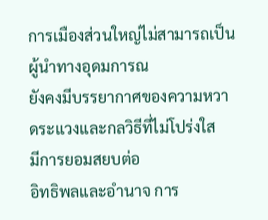การเมืองส่วนใหญ่ไม่สามารถเป็นผู้นำทางอุดมการณ
ยังคงมีบรรยากาศของความหวาดระแวงและกลวิธีที่ไม่โปร่งใส
มีการยอมสยบต่อ
อิทธิพลและอำนาจ การ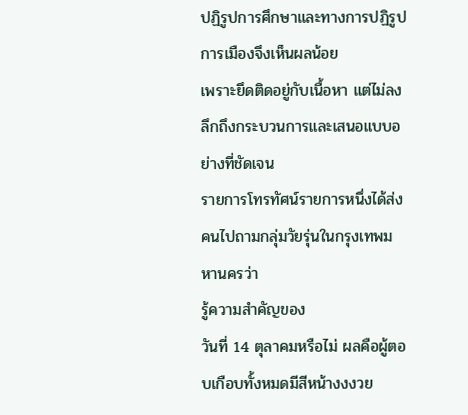ปฏิรูปการศึกษาและทางการปฏิรูปการเมืองจึงเห็นผลน้อย
เพราะยึดติดอยู่กับเนื้อหา แต่ไม่ลงลึกถึงกระบวนการและเสนอแบบอย่างที่ชัดเจน
รายการโทรทัศน์รายการหนึ่งได้ส่งคนไปถามกลุ่มวัยรุ่นในกรุงเทพมหานครว่า
รู้ความสำคัญของ
วันที่ 14 ตุลาคมหรือไม่ ผลคือผู้ตอบเกือบทั้งหมดมีสีหน้างงงวย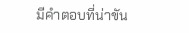มีคำตอบที่น่าขัน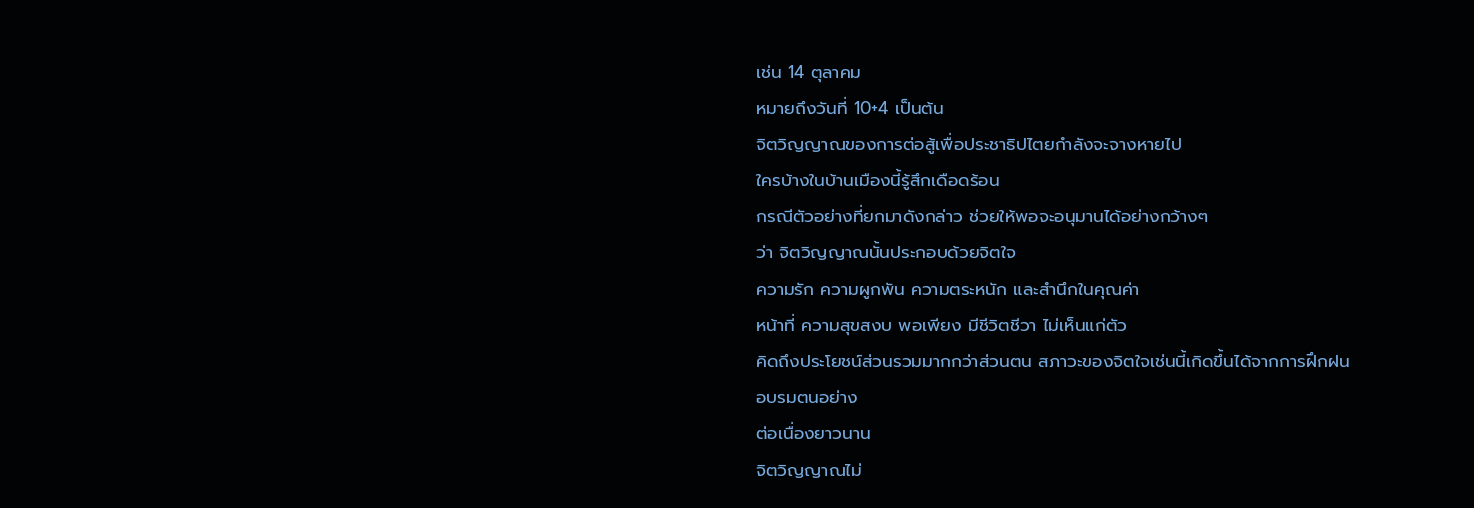เช่น 14 ตุลาคม
หมายถึงวันที่ 10+4 เป็นต้น
จิตวิญญาณของการต่อสู้เพื่อประชาธิปไตยกำลังจะจางหายไป
ใครบ้างในบ้านเมืองนี้รู้สึกเดือดร้อน
กรณีตัวอย่างที่ยกมาดังกล่าว ช่วยให้พอจะอนุมานได้อย่างกว้างๆ
ว่า จิตวิญญาณนั้นประกอบด้วยจิตใจ
ความรัก ความผูกพัน ความตระหนัก และสำนึกในคุณค่า
หน้าที่ ความสุขสงบ พอเพียง มีชีวิตชีวา ไม่เห็นแก่ตัว
คิดถึงประโยชน์ส่วนรวมมากกว่าส่วนตน สภาวะของจิตใจเช่นนี้เกิดขึ้นได้จากการฝึกฝน
อบรมตนอย่าง
ต่อเนื่องยาวนาน
จิตวิญญาณไม่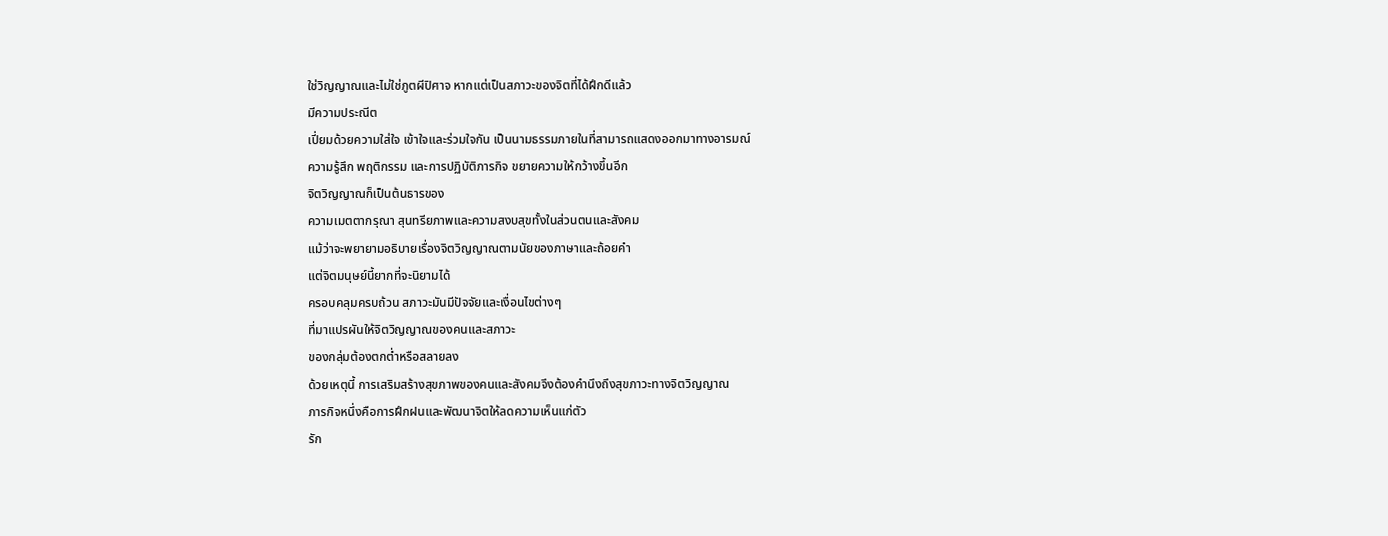ใช่วิญญาณและไม่ใช่ภูตผีปิศาจ หากแต่เป็นสภาวะของจิตที่ได้ฝึกดีแล้ว
มีความประณีต
เปี่ยมด้วยความใส่ใจ เข้าใจและร่วมใจกัน เป็นนามธรรมภายในที่สามารถแสดงออกมาทางอารมณ์
ความรู้สึก พฤติกรรม และการปฏิบัติภารกิจ ขยายความให้กว้างขึ้นอีก
จิตวิญญาณก็เป็นต้นธารของ
ความเมตตากรุณา สุนทรียภาพและความสงบสุขทั้งในส่วนตนและสังคม
แม้ว่าจะพยายามอธิบายเรื่องจิตวิญญาณตามนัยของภาษาและถ้อยคำ
แต่จิตมนุษย์นี้ยากที่จะนิยามได้
ครอบคลุมครบถ้วน สภาวะมันมีปัจจัยและเงื่อนไขต่างๆ
ที่มาแปรผันให้จิตวิญญาณของคนและสภาวะ
ของกลุ่มต้องตกต่ำหรือสลายลง
ด้วยเหตุนี้ การเสริมสร้างสุขภาพของคนและสังคมจึงต้องคำนึงถึงสุขภาวะทางจิตวิญญาณ
ภารกิจหนึ่งคือการฝึกฝนและพัฒนาจิตให้ลดความเห็นแก่ตัว
รัก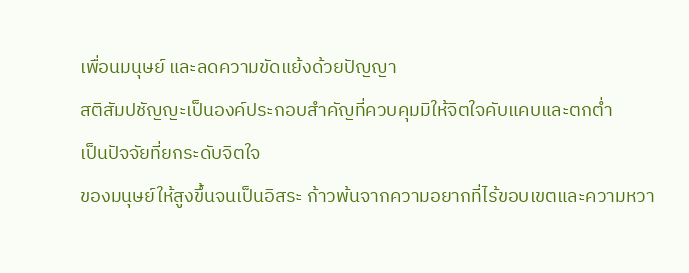เพื่อนมนุษย์ และลดความขัดแย้งด้วยปัญญา
สติสัมปชัญญะเป็นองค์ประกอบสำคัญที่ควบคุมมิให้จิตใจคับแคบและตกต่ำ
เป็นปัจจัยที่ยกระดับจิตใจ
ของมนุษย์ให้สูงขึ้นจนเป็นอิสระ ก้าวพ้นจากความอยากที่ไร้ขอบเขตและความหวา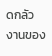ดกลัว
งานของ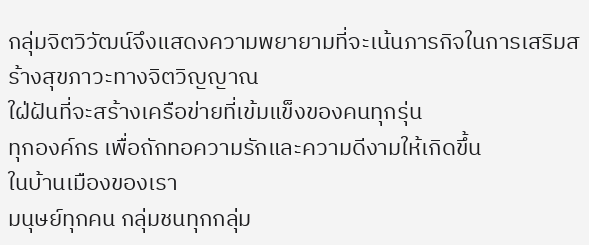กลุ่มจิตวิวัฒน์จึงแสดงความพยายามที่จะเน้นภารกิจในการเสริมสร้างสุขภาวะทางจิตวิญญาณ
ใฝ่ฝันที่จะสร้างเครือข่ายที่เข้มแข็งของคนทุกรุ่น
ทุกองค์กร เพื่อถักทอความรักและความดีงามให้เกิดขึ้น
ในบ้านเมืองของเรา
มนุษย์ทุกคน กลุ่มชนทุกกลุ่ม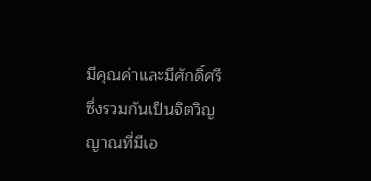มีคุณค่าและมีศักดิ์ศรี
ซึ่งรวมกันเป็นจิตวิญญาณที่มีเอ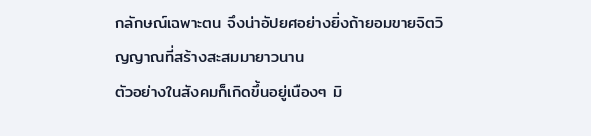กลักษณ์เฉพาะตน จึงน่าอัปยศอย่างยิ่งถ้ายอมขายจิตวิญญาณที่สร้างสะสมมายาวนาน
ตัวอย่างในสังคมก็เกิดขึ้นอยู่เนืองๆ มิ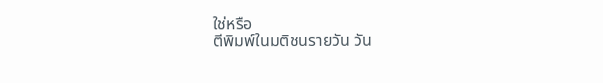ใช่หรือ
ตีพิมพ์ในมติชนรายวัน วัน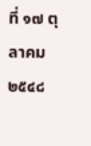ที่ ๑๗ ตุลาคม ๒๕๔๘